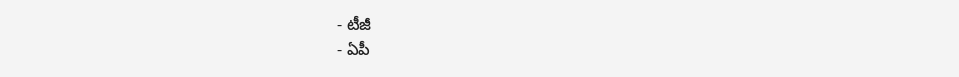- టీజీ
- ఏపీ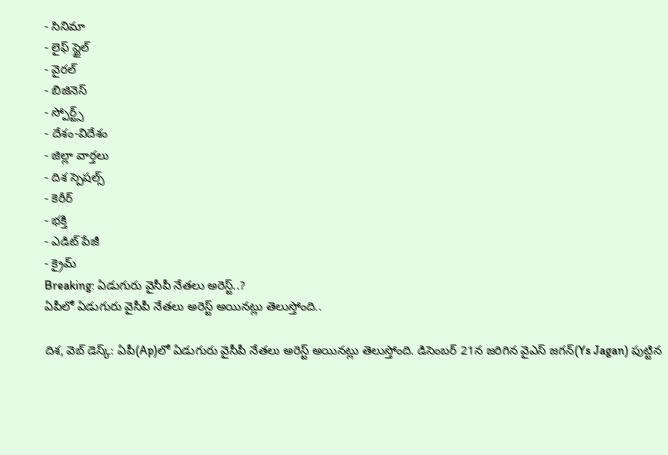- సినిమా
- లైఫ్ స్టైల్
- వైరల్
- బిజినెస్
- స్పోర్ట్స్
- దేశం-విదేశం
- జిల్లా వార్తలు
- దిశ స్పెషల్స్
- కెరీర్
- భక్తి
- ఎడిట్ పేజీ
- క్రైమ్
Breaking: ఏడుగురు వైసీపీ నేతలు అరెస్ట్..?
ఏపీలో ఏడుగురు వైసీపీ నేతలు అరెస్ట్ అయినట్లు తెలుస్తోంది..

దిశ, వెబ్ డెస్క్: ఏపీ(Ap)లో ఏడుగురు వైసీపీ నేతలు అరెస్ట్ అయినట్లు తెలుస్తోంది. డిసెంబర్ 21న జరిగిన వైఎస్ జగన్(Ys Jagan) పుట్టిన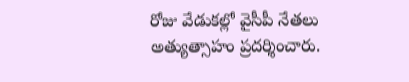రోజు వేడుకల్లో వైసీపీ నేతలు అత్యుత్సాహం ప్రదర్శించారు.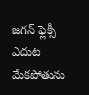జగన్ ఫ్లెక్సీ ఎదుట మేకపోతును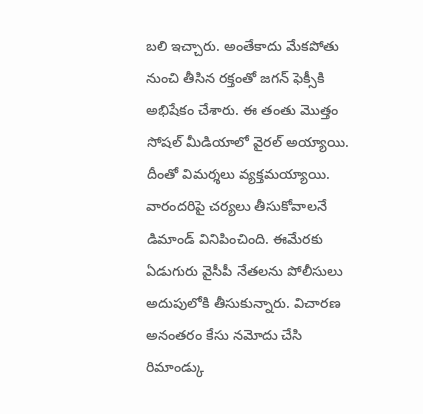బలి ఇచ్చారు. అంతేకాదు మేకపోతు నుంచి తీసిన రక్తంతో జగన్ ఫెక్సీకి అభిషేకం చేశారు. ఈ తంతు మొత్తం సోషల్ మీడియాలో వైరల్ అయ్యాయి. దీంతో విమర్శలు వ్యక్తమయ్యాయి. వారందరిపై చర్యలు తీసుకోవాలనే డిమాండ్ వినిపించింది. ఈమేరకు ఏడుగురు వైసీపీ నేతలను పోలీసులు అదుపులోకి తీసుకున్నారు. విచారణ అనంతరం కేసు నమోదు చేసి రిమాండ్కు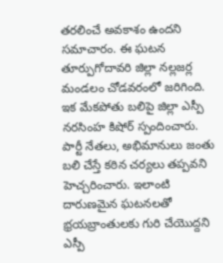తరలించే అవకాశం ఉందని సమాచారం. ఈ ఘటన తూర్పుగోదావరి జిల్లా నల్లజర్ల మండలం చోడవరంలో జరిగింది. ఇక మేకపోతు బలిపై జిల్లా ఎస్పీ నరసింహ కిషోర్ స్పందించారు. పార్టీ నేతలు, అభిమానులు జంతు బలి చేస్తే కఠిన చర్యలు తప్పవని హెచ్చరించారు. ఇలాంటి దారుణమైన ఘటనలతో భ్రయబ్రాంతులకు గురి చేయొద్దని ఎస్పీ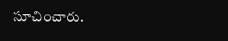సూచించారు.